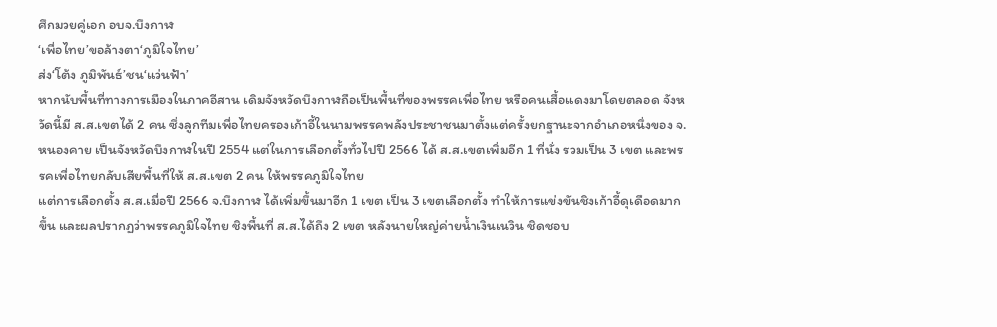ศึกมวยคู่เอก อบจ.บึงกาฬ
‘เพื่อไทย’ขอล้างตา‘ภูมิใจไทย’
ส่ง‘โต้ง ภูมิพันธ์’ชน‘แว่นฟ้า’
หากนับพื้นที่ทางการเมืองในภาคอีสาน เดิมจังหวัดบึงกาฬถือเป็นพื้นที่ของพรรคเพื่อไทย หรือคนเสื้อแดงมาโดยตลอด จังหวัดนี้มี ส.ส.เขตได้ 2 คน ซึ่งลูกทีมเพื่อไทยครองเก้าอี้ในนามพรรคพลังประชาชนมาตั้งแต่ครั้งยกฐานะจากอำเภอหนึ่งของ จ.หนองคาย เป็นจังหวัดบึงกาฬในปี 2554 แต่ในการเลือกตั้งทั่วไปปี 2566 ได้ ส.ส.เขตเพิ่มอีก 1 ที่นั่ง รวมเป็น 3 เขต และพรรคเพื่อไทยกลับเสียพื้นที่ให้ ส.ส.เขต 2 คน ให้พรรคภูมิใจไทย
แต่การเลือกตั้ง ส.ส.เมื่อปี 2566 จ.บึงกาฬ ได้เพิ่มขึ้นมาอีก 1 เขต เป็น 3 เขตเลือกตั้ง ทำให้การแข่งขันชิงเก้าอี้ดุเดือดมากขึ้น และผลปรากฏว่าพรรคภูมิใจไทย ชิงพื้นที่ ส.ส.ได้ถึง 2 เขต หลังนายใหญ่ค่ายน้ำเงินเนวิน ชิดชอบ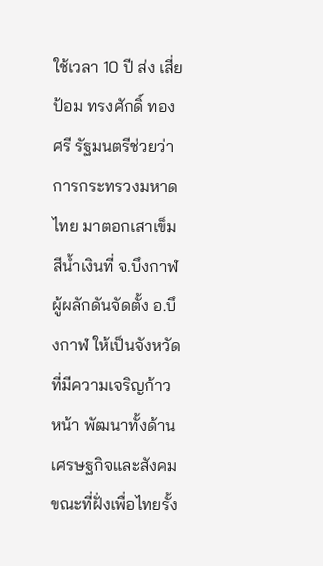ใช้เวลา 10 ปี ส่ง เสี่ยป้อม ทรงศักดิ์ ทองศรี รัฐมนตรีช่วยว่าการกระทรวงมหาดไทย มาตอกเสาเข็มสีน้ำเงินที่ จ.บึงกาฬ ผู้ผลักดันจัดตั้ง อ.บึงกาฬ ให้เป็นจังหวัด ที่มีความเจริญก้าวหน้า พัฒนาทั้งด้านเศรษฐกิจและสังคม ขณะที่ฝั่งเพื่อไทยรั้ง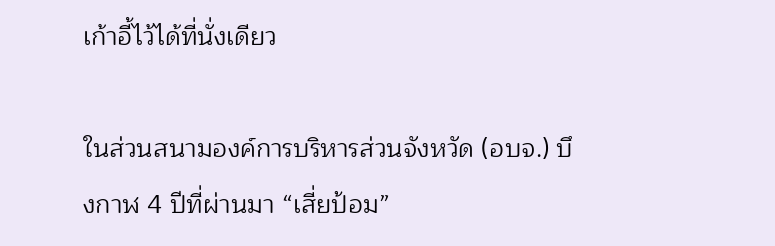เก้าอี้ไว้ได้ที่นั่งเดียว

ในส่วนสนามองค์การบริหารส่วนจังหวัด (อบจ.) บึงกาฬ 4 ปีที่ผ่านมา “เสี่ยป้อม”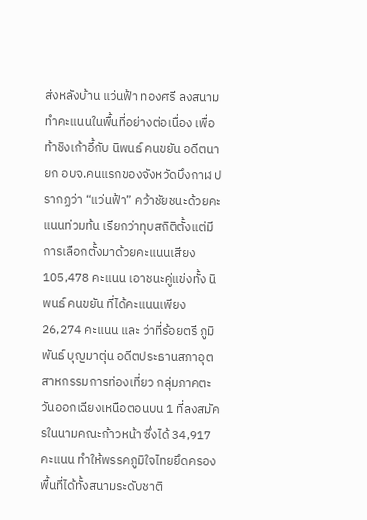ส่งหลังบ้าน แว่นฟ้า ทองศรี ลงสนาม ทำคะแนนในพื้นที่อย่างต่อเนื่อง เพื่อท้าชิงเก้าอี้กับ นิพนธ์ คนขยัน อดีตนายก อบจ.คนแรกของจังหวัดบึงกาฬ ปรากฏว่า “แว่นฟ้า” คว้าชัยชนะด้วยคะแนนท่วมท้น เรียกว่าทุบสถิติตั้งแต่มีการเลือกตั้งมาด้วยคะแนนเสียง 105,478 คะแนน เอาชนะคู่แข่งทั้ง นิพนธ์ คนขยัน ที่ได้คะแนนเพียง 26,274 คะแนน และ ว่าที่ร้อยตรี ภูมิพันธ์ บุญมาตุ่น อดีตประธานสภาอุตสาหกรรมการท่องเที่ยว กลุ่มภาคตะวันออกเฉียงเหนือตอนบน 1 ที่ลงสมัครในนามคณะก้าวหน้า ซึ่งได้ 34,917 คะแนน ทำให้พรรคภูมิใจไทยยึดครองพื้นที่ได้ทั้งสนามระดับชาติ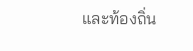และท้องถิ่น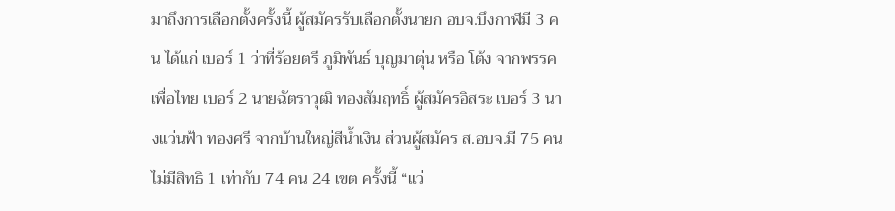มาถึงการเลือกตั้งครั้งนี้ ผู้สมัครรับเลือกตั้งนายก อบจ.บึงกาฬมี 3 คน ได้แก่ เบอร์ 1 ว่าที่ร้อยตรี ภูมิพันธ์ บุญมาตุ่น หรือ โต้ง จากพรรคเพื่อไทย เบอร์ 2 นายฉัตราวุฒิ ทองสัมฤทธิ์ ผู้สมัครอิสระ เบอร์ 3 นางแว่นฟ้า ทองศรี จากบ้านใหญ่สีน้ำเงิน ส่วนผู้สมัคร ส.อบจ.มี 75 คน ไม่มีสิทธิ 1 เท่ากับ 74 คน 24 เขต ครั้งนี้ “แว่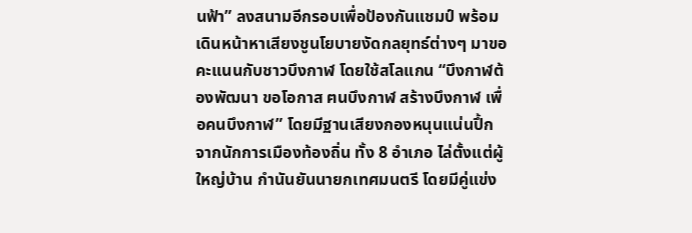นฟ้า” ลงสนามอีกรอบเพื่อป้องกันแชมป์ พร้อมเดินหน้าหาเสียงชูนโยบายงัดกลยุทธ์ต่างๆ มาขอคะแนนกับชาวบึงกาฬ โดยใช้สโลแกน “บึงกาฬต้องพัฒนา ขอโอกาส ฅนบึงกาฬ สร้างบึงกาฬ เพื่อคนบึงกาฬ” โดยมีฐานเสียงกองหนุนแน่นปึ้กจากนักการเมืองท้องถิ่น ทั้ง 8 อำเภอ ไล่ตั้งแต่ผู้ใหญ่บ้าน กำนันยันนายกเทศมนตรี โดยมีคู่แข่ง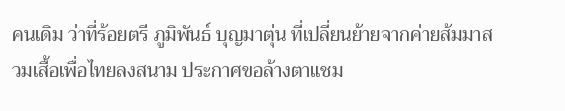คนเดิม ว่าที่ร้อยตรี ภูมิพันธ์ บุญมาตุ่น ที่เปลี่ยนย้ายจากค่ายส้มมาสวมเสื้อเพื่อไทยลงสนาม ประกาศขอล้างตาแชม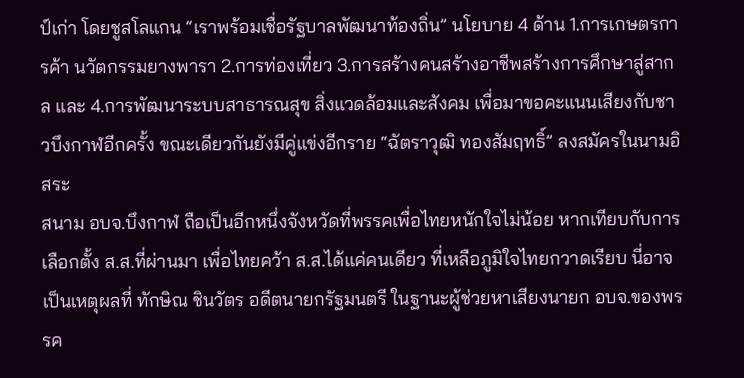ป์เก่า โดยชูสโลแกน “เราพร้อมเชื่อรัฐบาลพัฒนาท้องถิ่น” นโยบาย 4 ด้าน 1.การเกษตรการค้า นวัตกรรมยางพารา 2.การท่องเที่ยว 3.การสร้างคนสร้างอาชีพสร้างการศึกษาสู่สากล และ 4.การพัฒนาระบบสาธารณสุข สิ่งแวดล้อมและสังคม เพื่อมาขอคะแนนเสียงกับชาวบึงกาฬอีกครั้ง ขณะเดียวกันยังมีคู่แข่งอีกราย “ฉัตราวุฒิ ทองสัมฤทธิ์” ลงสมัครในนามอิสระ
สนาม อบจ.บึงกาฬ ถือเป็นอีกหนึ่งจังหวัดที่พรรคเพื่อไทยหนักใจไม่น้อย หากเทียบกับการเลือกตั้ง ส.ส.ที่ผ่านมา เพื่อไทยคว้า ส.ส.ได้แค่คนเดียว ที่เหลือภูมิใจไทยกวาดเรียบ นี่อาจเป็นเหตุผลที่ ทักษิณ ชินวัตร อดีตนายกรัฐมนตรี ในฐานะผู้ช่วยหาเสียงนายก อบจ.ของพรรค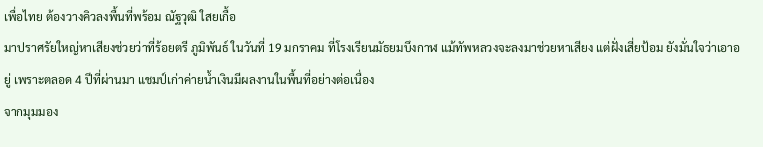เพื่อไทย ต้องวางคิวลงพื้นที่พร้อม ณัฐวุฒิ ใสยเกื้อ
มาปราศรัยใหญ่หาเสียงช่วยว่าที่ร้อยตรี ภูมิพันธ์ ในวันที่ 19 มกราคม ที่โรงเรียนมัธยมบึงกาฬ แม้ทัพหลวงจะลงมาช่วยหาเสียง แต่ฝั่งเสี่ยป้อม ยังมั่นใจว่าเอาอยู่ เพราะตลอด 4 ปีที่ผ่านมา แชมป์เก่าค่ายน้ำเงินมีผลงานในพื้นที่อย่างต่อเนื่อง
จากมุมมอง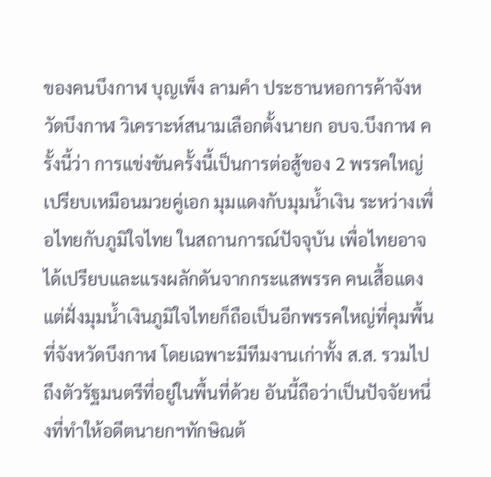ของคนบึงกาฬ บุญเพ็ง ลามคำ ประธานหอการค้าจังหวัดบึงกาฬ วิเคราะห์สนามเลือกตั้งนายก อบจ.บึงกาฬ ครั้งนี้ว่า การแข่งขันครั้งนี้เป็นการต่อสู้ของ 2 พรรคใหญ่ เปรียบเหมือนมวยคู่เอก มุมแดงกับมุมน้ำเงิน ระหว่างเพื่อไทยกับภูมิใจไทย ในสถานการณ์ปัจจุบัน เพื่อไทยอาจได้เปรียบและแรงผลักดันจากกระแสพรรค คนเสื้อแดง แต่ฝั่งมุมน้ำเงินภูมิใจไทยก็ถือเป็นอีกพรรคใหญ่ที่คุมพื้นที่จังหวัดบึงกาฬ โดยเฉพาะมีทีมงานเก่าทั้ง ส.ส. รวมไปถึงตัวรัฐมนตรีที่อยู่ในพื้นที่ด้วย อันนี้ถือว่าเป็นปัจจัยหนึ่งที่ทำให้อดีตนายกฯทักษิณต้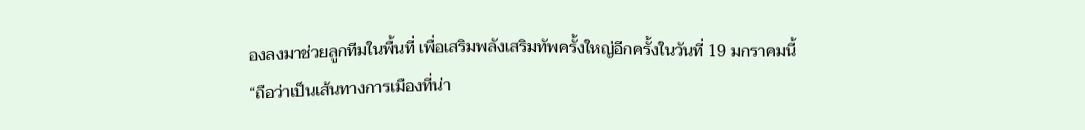องลงมาช่วยลูกทีมในพื้นที่ เพื่อเสริมพลังเสริมทัพครั้งใหญ่อีกครั้งในวันที่ 19 มกราคมนี้
“ถือว่าเป็นเส้นทางการเมืองที่น่า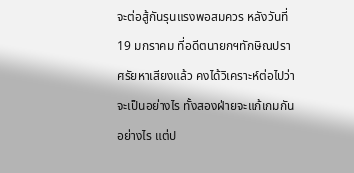จะต่อสู้กันรุนแรงพอสมควร หลังวันที่ 19 มกราคม ที่อดีตนายกฯทักษิณปราศรัยหาเสียงแล้ว คงได้วิเคราะห์ต่อไปว่าจะเป็นอย่างไร ทั้งสองฝ่ายจะแก้เกมกันอย่างไร แต่ป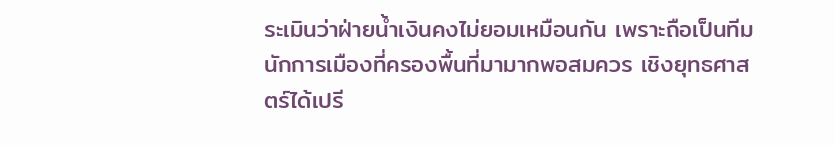ระเมินว่าฝ่ายน้ำเงินคงไม่ยอมเหมือนกัน เพราะถือเป็นทีมนักการเมืองที่ครองพื้นที่มามากพอสมควร เชิงยุทธศาสตร์ได้เปรี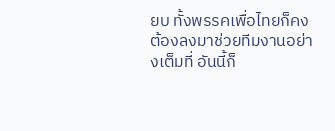ยบ ทั้งพรรคเพื่อไทยก็คงต้องลงมาช่วยทีมงานอย่างเต็มที่ อันนี้ก็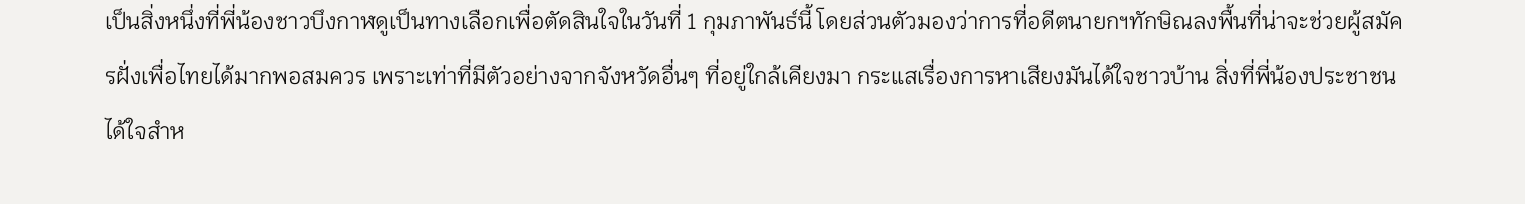เป็นสิ่งหนึ่งที่พี่น้องชาวบึงกาฬดูเป็นทางเลือกเพื่อตัดสินใจในวันที่ 1 กุมภาพันธ์นี้ โดยส่วนตัวมองว่าการที่อดีตนายกฯทักษิณลงพื้นที่น่าจะช่วยผู้สมัครฝั่งเพื่อไทยได้มากพอสมควร เพราะเท่าที่มีตัวอย่างจากจังหวัดอื่นๆ ที่อยู่ใกล้เคียงมา กระแสเรื่องการหาเสียงมันได้ใจชาวบ้าน สิ่งที่พี่น้องประชาชนได้ใจสำห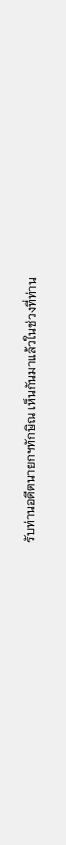รับท่านอดีตนายกฯทักษิณ เห็นกันมาแล้วในช่วงที่ท่าน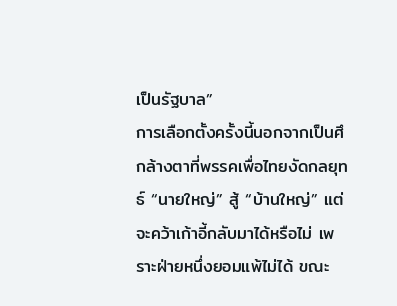เป็นรัฐบาล”
การเลือกตั้งครั้งนี้นอกจากเป็นศึกล้างตาที่พรรคเพื่อไทยงัดกลยุทธ์ “นายใหญ่” สู้ “บ้านใหญ่” แต่จะคว้าเก้าอี้กลับมาได้หรือไม่ เพราะฝ่ายหนึ่งยอมแพ้ไม่ได้ ขณะ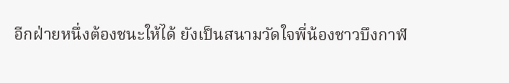อีกฝ่ายหนึ่งต้องชนะให้ได้ ยังเป็นสนามวัดใจพี่น้องชาวบึงกาฬ